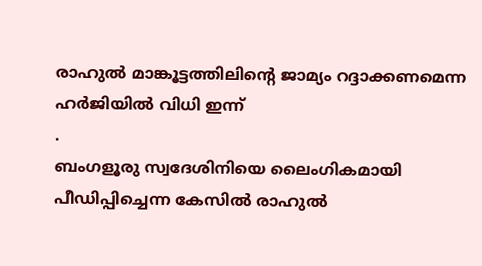രാഹുൽ മാങ്കൂട്ടത്തിലിൻ്റെ ജാമ്യം റദ്ദാക്കണമെന്ന ഹർജിയിൽ വിധി ഇന്ന്
.
ബംഗളൂരു സ്വദേശിനിയെ ലൈംഗികമായി പീഡിപ്പിച്ചെന്ന കേസിൽ രാഹുൽ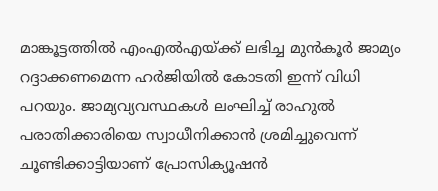മാങ്കൂട്ടത്തിൽ എംഎൽഎയ്ക്ക് ലഭിച്ച മുൻകൂർ ജാമ്യം റദ്ദാക്കണമെന്ന ഹർജിയിൽ കോടതി ഇന്ന് വിധി പറയും. ജാമ്യവ്യവസ്ഥകൾ ലംഘിച്ച് രാഹുൽ പരാതിക്കാരിയെ സ്വാധീനിക്കാൻ ശ്രമിച്ചുവെന്ന് ചൂണ്ടിക്കാട്ടിയാണ് പ്രോസിക്യൂഷൻ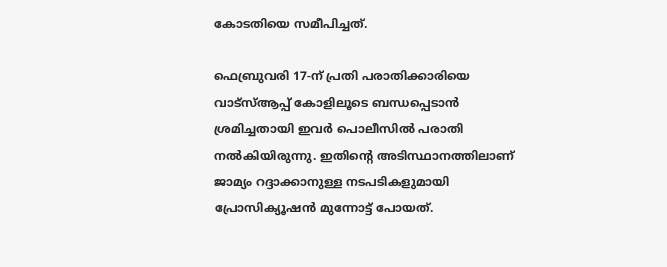കോടതിയെ സമീപിച്ചത്.

ഫെബ്രുവരി 17-ന് പ്രതി പരാതിക്കാരിയെ വാട്സ്ആപ്പ് കോളിലൂടെ ബന്ധപ്പെടാൻ ശ്രമിച്ചതായി ഇവർ പൊലീസിൽ പരാതി നൽകിയിരുന്നു. ഇതിന്റെ അടിസ്ഥാനത്തിലാണ് ജാമ്യം റദ്ദാക്കാനുള്ള നടപടികളുമായി പ്രോസിക്യൂഷൻ മുന്നോട്ട് പോയത്.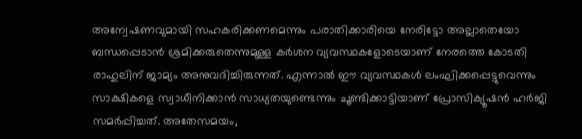അന്വേഷണവുമായി സഹകരിക്കണമെന്നും പരാതിക്കാരിയെ നേരിട്ടോ അല്ലാതെയോ ബന്ധപ്പെടാൻ ശ്രമിക്കരുതെന്നുമുള്ള കർശന വ്യവസ്ഥകളോടെയാണ് നേരത്തെ കോടതി രാഹുലിന് ജാമ്യം അനുവദിച്ചിരുന്നത്. എന്നാൽ ഈ വ്യവസ്ഥകൾ ലംഘിക്കപ്പെട്ടുവെന്നും സാക്ഷികളെ സ്വാധീനിക്കാൻ സാധ്യതയുണ്ടെന്നും ചൂണ്ടിക്കാട്ടിയാണ് പ്രോസിക്യൂഷൻ ഹർജി സമർപ്പിച്ചത്. അതേസമയം,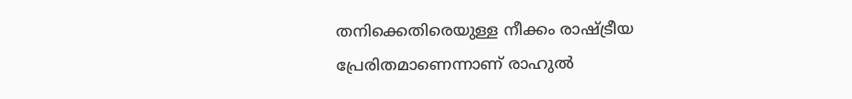തനിക്കെതിരെയുള്ള നീക്കം രാഷ്ട്രീയ പ്രേരിതമാണെന്നാണ് രാഹുൽ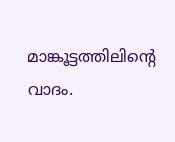മാങ്കൂട്ടത്തിലിന്റെ വാദം.